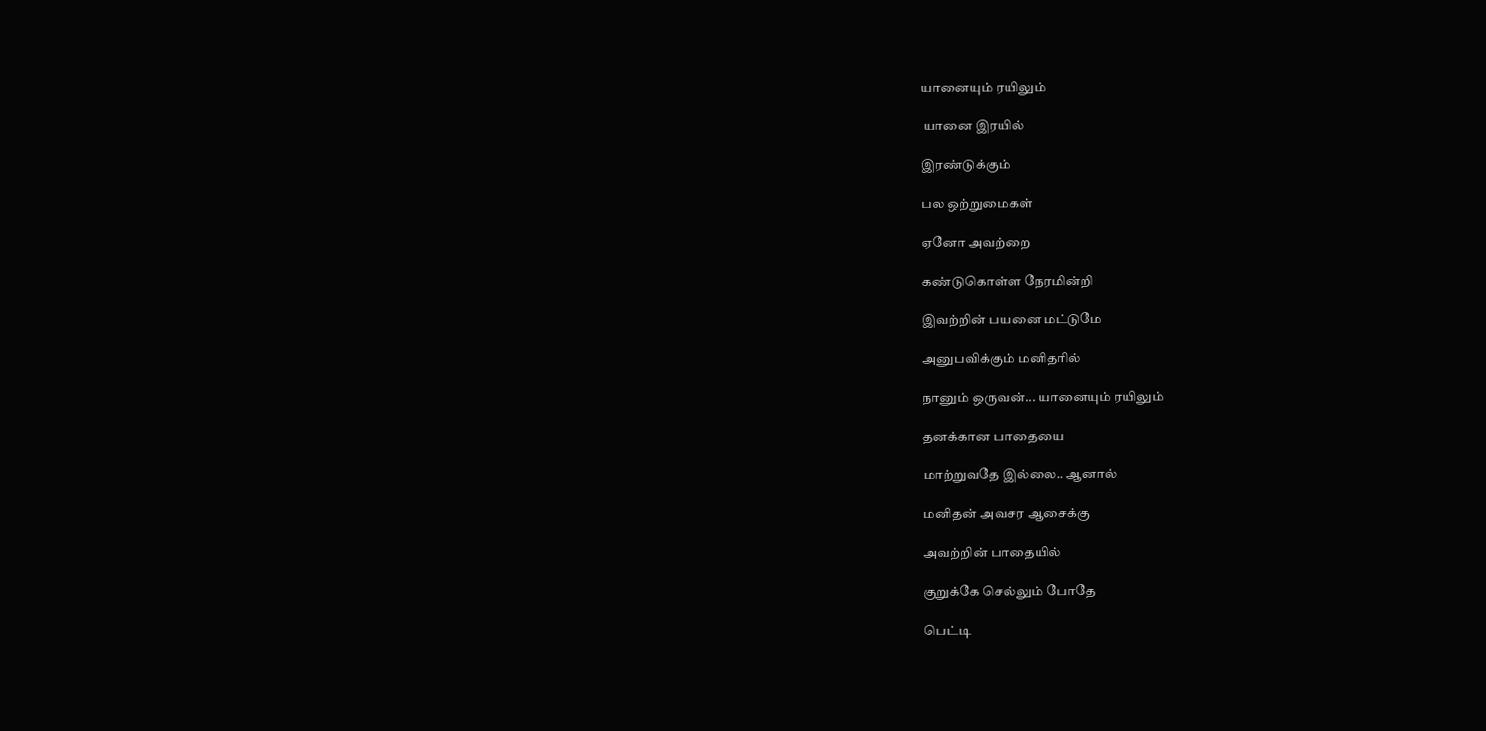யானையும் ரயிலும்

 யானை இரயில்

இரண்டுக்கும்

பல ஒற்றுமைகள்

ஏனோ அவற்றை

கண்டுகொள்ள நேரமின்றி

இவற்றின் பயனை மட்டுமே

அனுபவிக்கும் மனிதரில்

நானும் ஒருவன்... யானையும் ரயிலும்

தனக்கான பாதையை

மாற்றுவதே இல்லை.. ஆனால்

மனிதன் அவசர ஆசைக்கு

அவற்றின் பாதையில்

குறுக்கே செல்லும் போதே

பெட்டி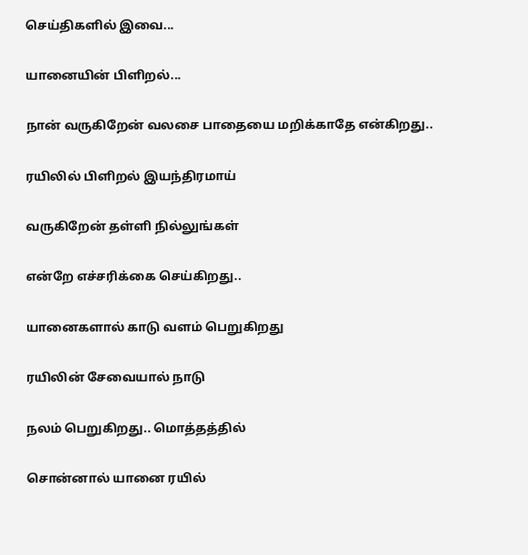செய்திகளில் இவை...

யானையின் பிளிறல்...

நான் வருகிறேன் வலசை பாதையை மறிக்காதே என்கிறது..

ரயிலில் பிளிறல் இயந்திரமாய்

வருகிறேன் தள்ளி நில்லுங்கள்

என்றே எச்சரிக்கை செய்கிறது..

யானைகளால் காடு வளம் பெறுகிறது

ரயிலின் சேவையால் நாடு

நலம் பெறுகிறது.. மொத்தத்தில்

சொன்னால் யானை ரயில்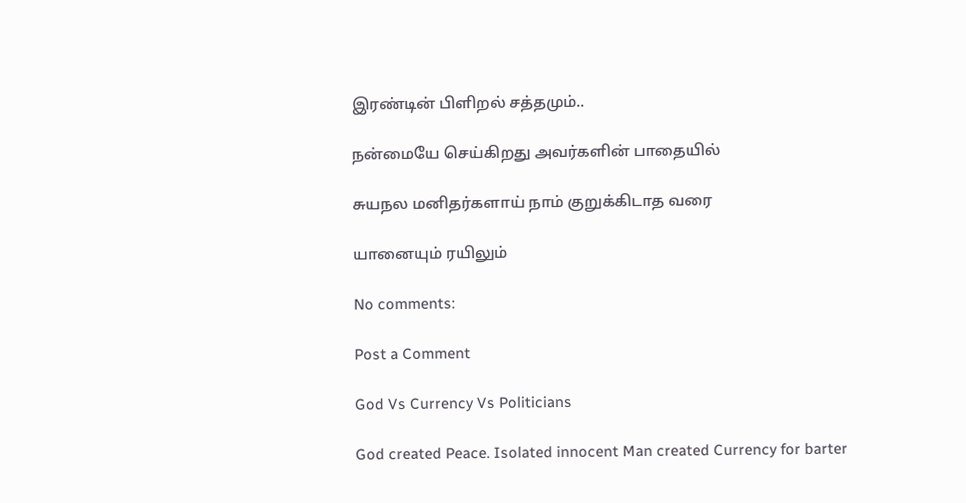இரண்டின் பிளிறல் சத்தமும்..

நன்மையே செய்கிறது அவர்களின் பாதையில்

சுயநல மனிதர்களாய் நாம் குறுக்கிடாத வரை

யானையும் ரயிலும்

No comments:

Post a Comment

God Vs Currency Vs Politicians

God created Peace. Isolated innocent Man created Currency for barter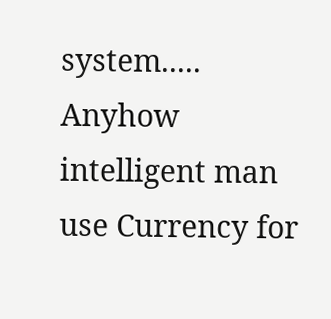system..... Anyhow intelligent man use Currency for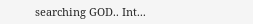searching GOD.. Int...